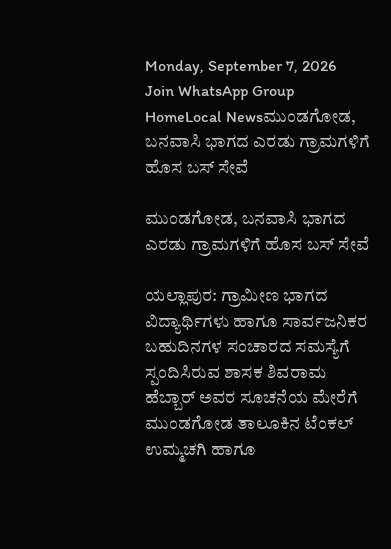Monday, September 7, 2026
Join WhatsApp Group
HomeLocal Newsಮುಂಡಗೋಡ, ಬನವಾಸಿ ಭಾಗದ ಎರಡು ಗ್ರಾಮಗಳಿಗೆ ಹೊಸ ಬಸ್‌ ಸೇವೆ

ಮುಂಡಗೋಡ, ಬನವಾಸಿ ಭಾಗದ ಎರಡು ಗ್ರಾಮಗಳಿಗೆ ಹೊಸ ಬಸ್‌ ಸೇವೆ

ಯಲ್ಲಾಪುರ: ಗ್ರಾಮೀಣ ಭಾಗದ ವಿದ್ಯಾರ್ಥಿಗಳು ಹಾಗೂ ಸಾರ್ವಜನಿಕರ ಬಹುದಿನಗಳ ಸಂಚಾರದ ಸಮಸ್ಯೆಗೆ ಸ್ಪಂದಿಸಿರುವ ಶಾಸಕ ಶಿವರಾಮ ಹೆಬ್ಬಾರ್ ಅವರ ಸೂಚನೆಯ ಮೇರೆಗೆ ಮುಂಡಗೋಡ ತಾಲೂಕಿನ ಟೆಂಕಲ್ ಉಮ್ಮಚಗಿ ಹಾಗೂ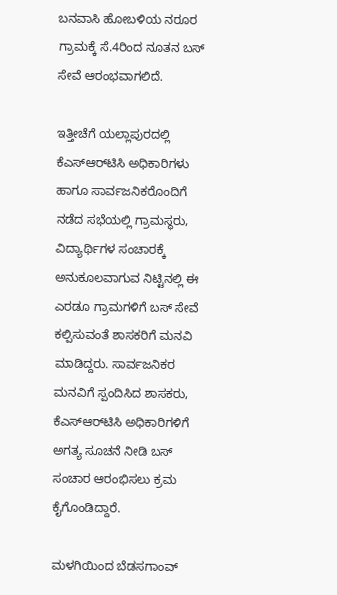ಬನವಾಸಿ ಹೋಬಳಿಯ ನರೂರ ಗ್ರಾಮಕ್ಕೆ ಸೆ.4ರಿಂದ ನೂತನ ಬಸ್‌ ಸೇವೆ ಆರಂಭವಾಗಲಿದೆ.

ಇತ್ತೀಚೆಗೆ ಯಲ್ಲಾಪುರದಲ್ಲಿ ಕೆಎಸ್‌ಆರ್‌ಟಿಸಿ ಅಧಿಕಾರಿಗಳು ಹಾಗೂ ಸಾರ್ವಜನಿಕರೊಂದಿಗೆ ನಡೆದ ಸಭೆಯಲ್ಲಿ ಗ್ರಾಮಸ್ಥರು, ವಿದ್ಯಾರ್ಥಿಗಳ ಸಂಚಾರಕ್ಕೆ ಅನುಕೂಲವಾಗುವ ನಿಟ್ಟಿನಲ್ಲಿ ಈ ಎರಡೂ ಗ್ರಾಮಗಳಿಗೆ ಬಸ್‌ ಸೇವೆ ಕಲ್ಪಿಸುವಂತೆ ಶಾಸಕರಿಗೆ ಮನವಿ ಮಾಡಿದ್ದರು. ಸಾರ್ವಜನಿಕರ ಮನವಿಗೆ ಸ್ಪಂದಿಸಿದ ಶಾಸಕರು, ಕೆಎಸ್‌ಆರ್‌ಟಿಸಿ ಅಧಿಕಾರಿಗಳಿಗೆ ಅಗತ್ಯ ಸೂಚನೆ ನೀಡಿ ಬಸ್‌ ಸಂಚಾರ ಆರಂಭಿಸಲು ಕ್ರಮ ಕೈಗೊಂಡಿದ್ದಾರೆ.

ಮಳಗಿಯಿಂದ ಬೆಡಸಗಾಂವ್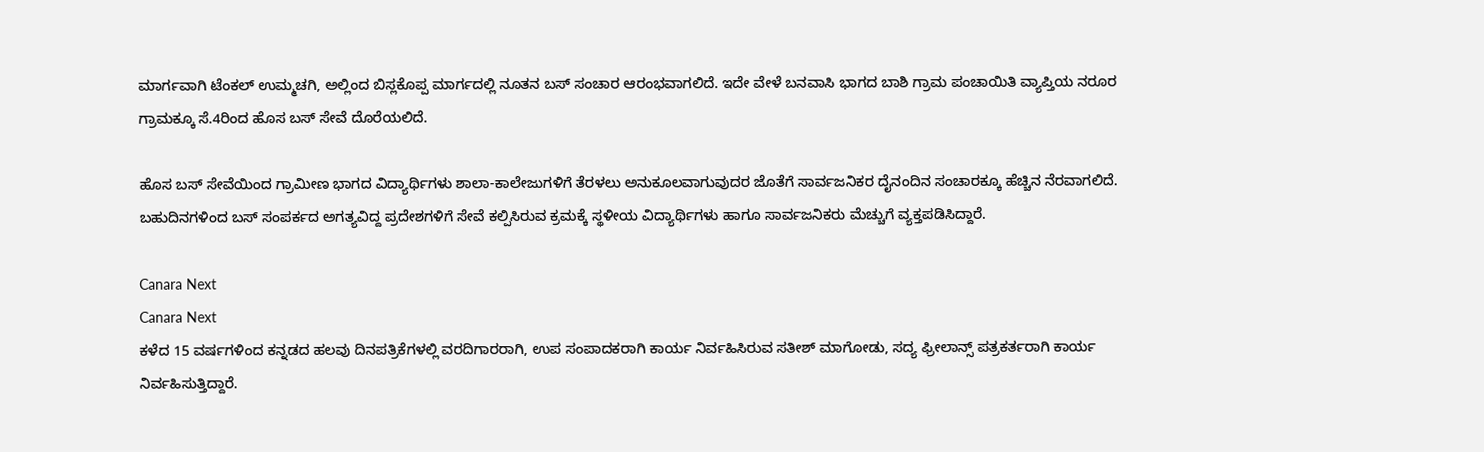ಮಾರ್ಗವಾಗಿ ಟೆಂಕಲ್ ಉಮ್ಮಚಗಿ, ಅಲ್ಲಿಂದ ಬಿಸ್ಲಕೊಪ್ಪ ಮಾರ್ಗದಲ್ಲಿ ನೂತನ ಬಸ್‌ ಸಂಚಾರ ಆರಂಭವಾಗಲಿದೆ. ಇದೇ ವೇಳೆ ಬನವಾಸಿ ಭಾಗದ ಬಾಶಿ ಗ್ರಾಮ ಪಂಚಾಯಿತಿ ವ್ಯಾಪ್ತಿಯ ನರೂರ ಗ್ರಾಮಕ್ಕೂ ಸೆ.4ರಿಂದ ಹೊಸ ಬಸ್‌ ಸೇವೆ ದೊರೆಯಲಿದೆ.

ಹೊಸ ಬಸ್‌ ಸೇವೆಯಿಂದ ಗ್ರಾಮೀಣ ಭಾಗದ ವಿದ್ಯಾರ್ಥಿಗಳು ಶಾಲಾ-ಕಾಲೇಜುಗಳಿಗೆ ತೆರಳಲು ಅನುಕೂಲವಾಗುವುದರ ಜೊತೆಗೆ ಸಾರ್ವಜನಿಕರ ದೈನಂದಿನ ಸಂಚಾರಕ್ಕೂ ಹೆಚ್ಚಿನ ನೆರವಾಗಲಿದೆ. ಬಹುದಿನಗಳಿಂದ ಬಸ್‌ ಸಂಪರ್ಕದ ಅಗತ್ಯವಿದ್ದ ಪ್ರದೇಶಗಳಿಗೆ ಸೇವೆ ಕಲ್ಪಿಸಿರುವ ಕ್ರಮಕ್ಕೆ ಸ್ಥಳೀಯ ವಿದ್ಯಾರ್ಥಿಗಳು ಹಾಗೂ ಸಾರ್ವಜನಿಕರು ಮೆಚ್ಚುಗೆ ವ್ಯಕ್ತಪಡಿಸಿದ್ದಾರೆ.

Canara Next
Canara Next
ಕಳೆದ 15 ವರ್ಷಗಳಿಂದ ಕನ್ನಡದ ಹಲವು ದಿನಪತ್ರಿಕೆಗಳಲ್ಲಿ ವರದಿಗಾರರಾಗಿ, ಉಪ ಸಂಪಾದಕರಾಗಿ ಕಾರ್ಯ ನಿರ್ವಹಿಸಿರುವ ಸತೀಶ್‌ ಮಾಗೋಡು, ಸದ್ಯ ಫ್ರೀಲಾನ್ಸ್‌ ಪತ್ರಕರ್ತರಾಗಿ ಕಾರ್ಯ ನಿರ್ವಹಿಸುತ್ತಿದ್ದಾರೆ.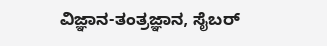ವಿಜ್ಞಾನ-ತಂತ್ರಜ್ಞಾನ, ಸೈಬರ್‌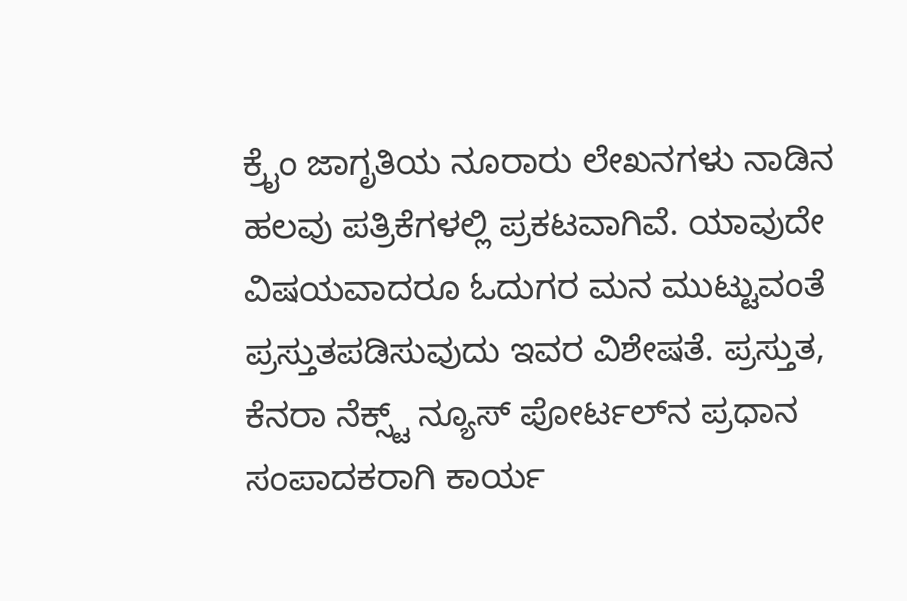ಕ್ರೈಂ ಜಾಗೃತಿಯ ನೂರಾರು ಲೇಖನಗಳು ನಾಡಿನ ಹಲವು ಪತ್ರಿಕೆಗಳಲ್ಲಿ ಪ್ರಕಟವಾಗಿವೆ. ಯಾವುದೇ ವಿಷಯವಾದರೂ ಓದುಗರ ಮನ ಮುಟ್ಟುವಂತೆ ಪ್ರಸ್ತುತಪಡಿಸುವುದು ಇವರ ವಿಶೇಷತೆ. ಪ್ರಸ್ತುತ, ಕೆನರಾ ನೆಕ್ಸ್ಟ್‌ ನ್ಯೂಸ್‌ ಪೋರ್ಟಲ್‌ನ ಪ್ರಧಾನ ಸಂಪಾದಕರಾಗಿ ಕಾರ್ಯ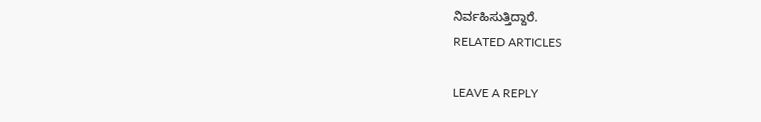ನಿರ್ವಹಿಸುತ್ತಿದ್ದಾರೆ.
RELATED ARTICLES

LEAVE A REPLY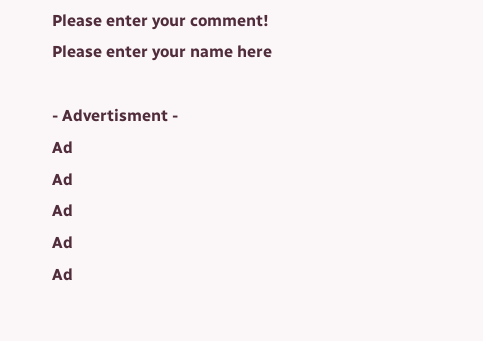Please enter your comment!
Please enter your name here

- Advertisment -
Ad
Ad
Ad
Ad
Ad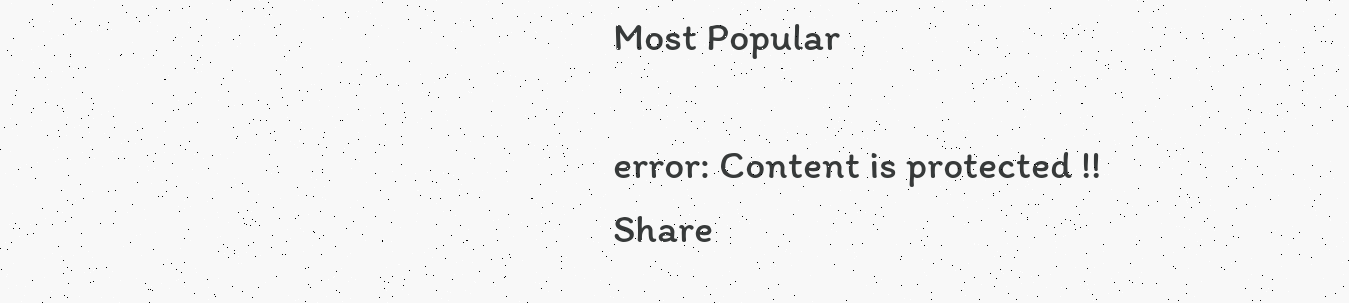Most Popular

error: Content is protected !!
Share